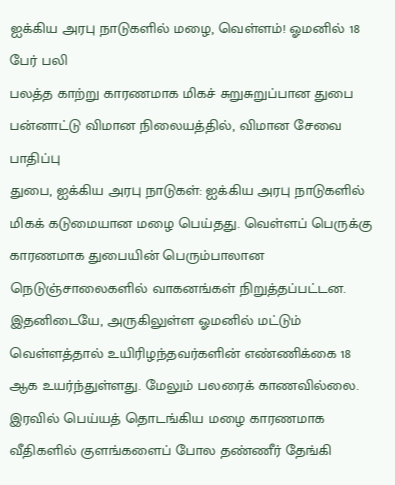ஐக்கிய அரபு நாடுகளில் மழை, வெள்ளம்! ஓமனில் 18 பேர் பலி
பலத்த காற்று காரணமாக மிகச் சுறுசுறுப்பான துபை பன்னாட்டு விமான நிலையத்தில், விமான சேவை பாதிப்பு
துபை, ஐக்கிய அரபு நாடுகள்: ஐக்கிய அரபு நாடுகளில் மிகக் கடுமையான மழை பெய்தது. வெள்ளப் பெருக்கு காரணமாக துபையின் பெரும்பாலான நெடுஞ்சாலைகளில் வாகனங்கள் நிறுத்தப்பட்டன. இதனிடையே, அருகிலுள்ள ஓமனில் மட்டும் வெள்ளத்தால் உயிரிழந்தவர்களின் எண்ணிக்கை 18 ஆக உயர்ந்துள்ளது. மேலும் பலரைக் காணவில்லை.
இரவில் பெய்யத் தொடங்கிய மழை காரணமாக வீதிகளில் குளங்களைப் போல தண்ணீர் தேங்கி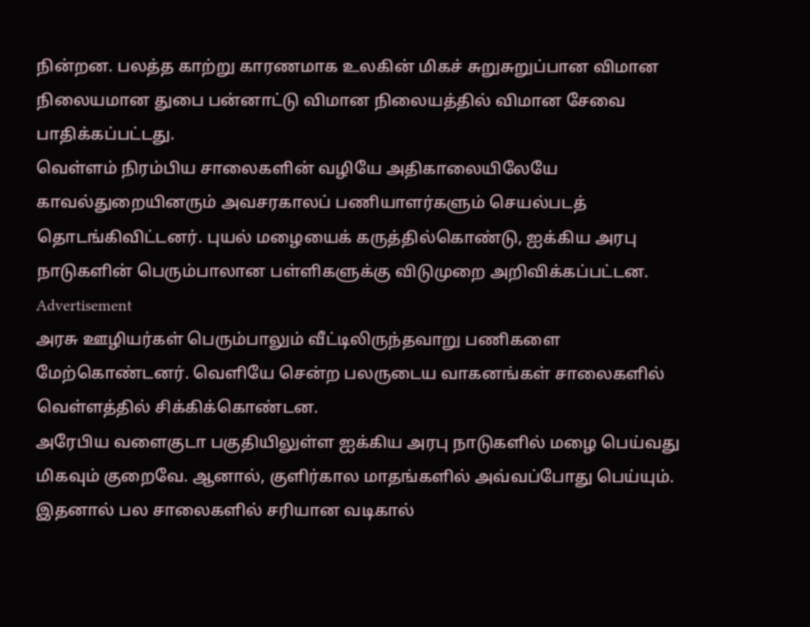நின்றன. பலத்த காற்று காரணமாக உலகின் மிகச் சுறுசுறுப்பான விமான நிலையமான துபை பன்னாட்டு விமான நிலையத்தில் விமான சேவை பாதிக்கப்பட்டது.
வெள்ளம் நிரம்பிய சாலைகளின் வழியே அதிகாலையிலேயே காவல்துறையினரும் அவசரகாலப் பணியாளர்களும் செயல்படத் தொடங்கிவிட்டனர். புயல் மழையைக் கருத்தில்கொண்டு, ஐக்கிய அரபு நாடுகளின் பெரும்பாலான பள்ளிகளுக்கு விடுமுறை அறிவிக்கப்பட்டன.
Advertisement
அரசு ஊழியர்கள் பெரும்பாலும் வீட்டிலிருந்தவாறு பணிகளை மேற்கொண்டனர். வெளியே சென்ற பலருடைய வாகனங்கள் சாலைகளில் வெள்ளத்தில் சிக்கிக்கொண்டன.
அரேபிய வளைகுடா பகுதியிலுள்ள ஐக்கிய அரபு நாடுகளில் மழை பெய்வது மிகவும் குறைவே. ஆனால், குளிர்கால மாதங்களில் அவ்வப்போது பெய்யும். இதனால் பல சாலைகளில் சரியான வடிகால்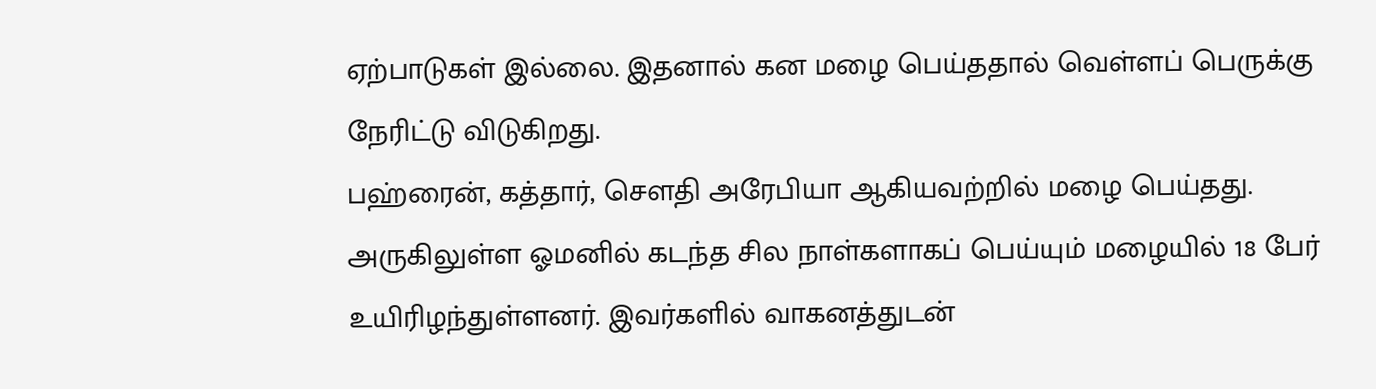ஏற்பாடுகள் இல்லை. இதனால் கன மழை பெய்ததால் வெள்ளப் பெருக்கு நேரிட்டு விடுகிறது.
பஹ்ரைன், கத்தார், சௌதி அரேபியா ஆகியவற்றில் மழை பெய்தது.
அருகிலுள்ள ஓமனில் கடந்த சில நாள்களாகப் பெய்யும் மழையில் 18 பேர் உயிரிழந்துள்ளனர். இவர்களில் வாகனத்துடன்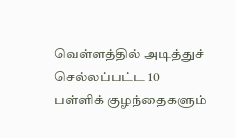வெள்ளத்தில் அடித்துச் செல்லப்பட்ட 10 பள்ளிக் குழந்தைகளும்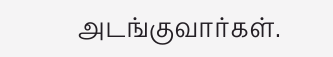அடங்குவார்கள்.